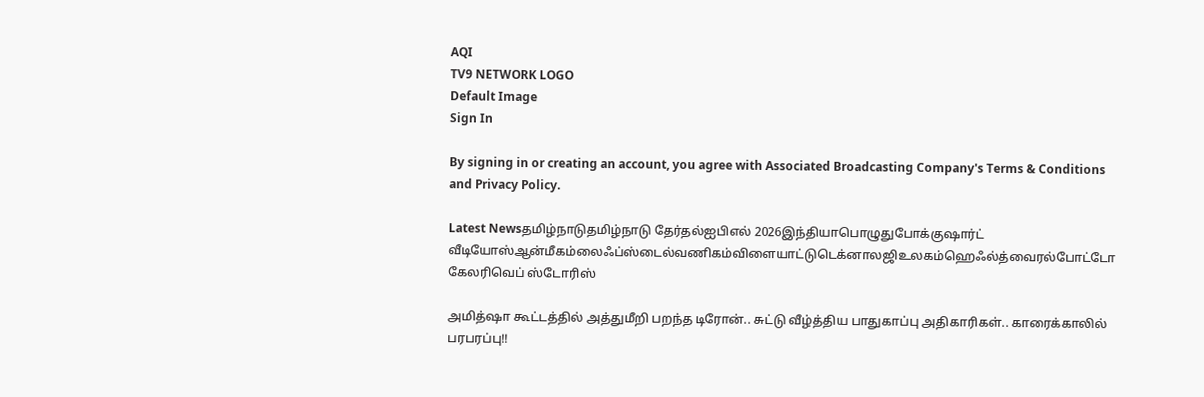AQI
TV9 NETWORK LOGO
Default Image
Sign In

By signing in or creating an account, you agree with Associated Broadcasting Company's Terms & Conditions and Privacy Policy.

Latest Newsதமிழ்நாடுதமிழ்நாடு தேர்தல்ஐபிஎல் 2026இந்தியாபொழுதுபோக்குஷார்ட் வீடியோஸ்ஆன்மீகம்லைஃப்ஸ்டைல்வணிகம்விளையாட்டுடெக்னாலஜிஉலகம்ஹெஃல்த்வைரல்போட்டோ கேலரிவெப் ஸ்டோரிஸ்

அமித்ஷா கூட்டத்தில் அத்துமீறி பறந்த டிரோன்.. சுட்டு வீழ்த்திய பாதுகாப்பு அதிகாரிகள்.. காரைக்காலில் பரபரப்பு!!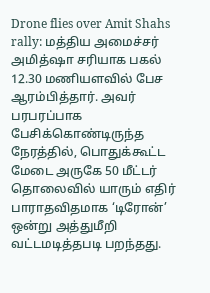Drone flies over Amit Shahs rally: மத்திய அமைச்சர் அமித்ஷா சரியாக பகல் 12.30 மணியளவில் பேச ஆரம்பித்தார். அவர் பரபரப்பாக பேசிக்கொண்டிருந்த நேரத்தில், பொதுக்கூட்ட மேடை அருகே 50 மீட்டர் தொலைவில் யாரும் எதிர் பாராதவிதமாக ‘டிரோன்’ ஒன்று அத்துமீறி வட்டமடித்தபடி பறந்தது.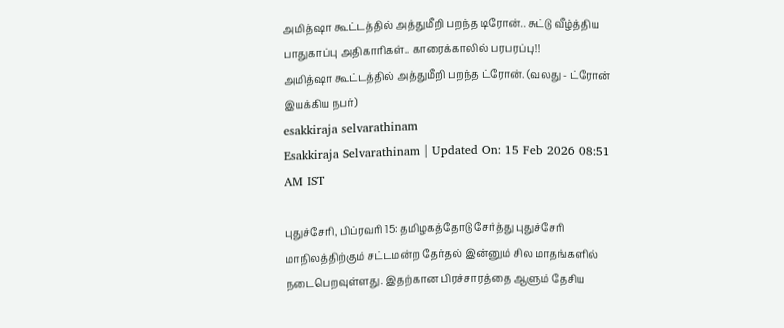அமித்ஷா கூட்டத்தில் அத்துமீறி பறந்த டிரோன்.. சுட்டு வீழ்த்திய பாதுகாப்பு அதிகாரிகள்.. காரைக்காலில் பரபரப்பு!!
அமித்ஷா கூட்டத்தில் அத்துமீறி பறந்த ட்ரோன். (வலது - ட்ரோன் இயக்கிய நபர்)
esakkiraja selvarathinam
Esakkiraja Selvarathinam | Updated On: 15 Feb 2026 08:51 AM IST

புதுச்சேரி, பிப்ரவரி 15: தமிழகத்தோடு சேர்த்து புதுச்சேரி மாநிலத்திற்கும் சட்டமன்ற தேர்தல் இன்னும் சில மாதங்களில் நடைபெறவுள்ளது. இதற்கான பிரச்சாரத்தை ஆளும் தேசிய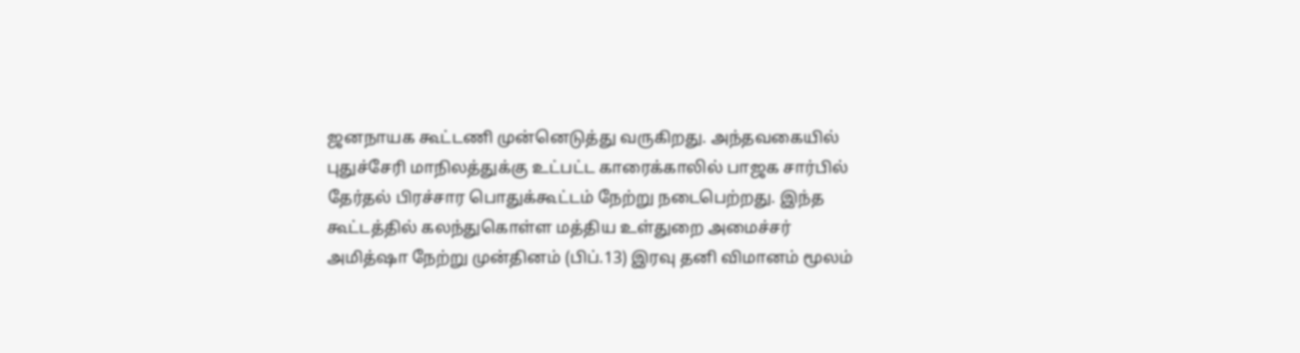ஜனநாயக கூட்டணி முன்னெடுத்து வருகிறது. அந்தவகையில் புதுச்சேரி மாநிலத்துக்கு உட்பட்ட காரைக்காலில் பாஜக சார்பில் தேர்தல் பிரச்சார பொதுக்கூட்டம் நேற்று நடைபெற்றது. இந்த கூட்டத்தில் கலந்துகொள்ள மத்திய உள்துறை அமைச்சர் அமித்ஷா நேற்று முன்தினம் (பிப்.13) இரவு தனி விமானம் மூலம்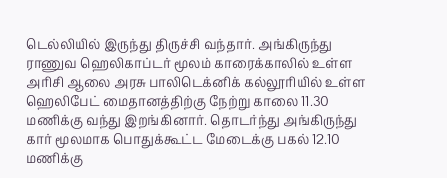டெல்லியில் இருந்து திருச்சி வந்தார். அங்கிருந்து ராணுவ ஹெலிகாப்டர் மூலம் காரைக்காலில் உள்ள அரிசி ஆலை அரசு பாலிடெக்னிக் கல்லூரியில் உள்ள ஹெலிபேட் மைதானத்திற்கு நேற்று காலை 11.30 மணிக்கு வந்து இறங்கினார். தொடர்ந்து அங்கிருந்து கார் மூலமாக பொதுக்கூட்ட மேடைக்கு பகல் 12.10 மணிக்கு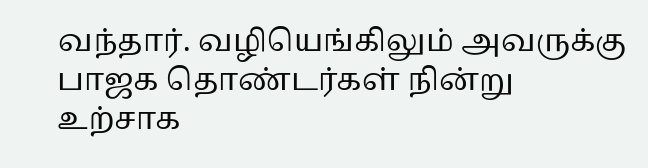வந்தார். வழியெங்கிலும் அவருக்கு பாஜக தொண்டர்கள் நின்று உற்சாக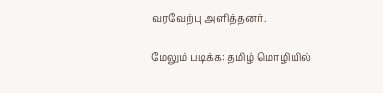வரவேற்பு அளித்தனர்.

மேலும் படிக்க: தமிழ் மொழியில்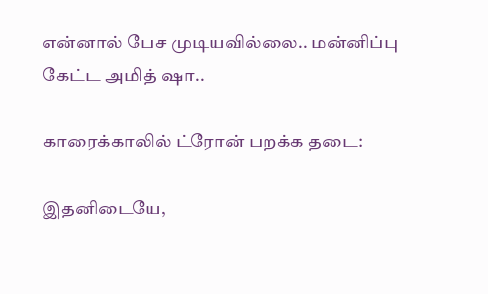என்னால் பேச முடியவில்லை.. மன்னிப்பு கேட்ட அமித் ஷா..

காரைக்காலில் ட்ரோன் பறக்க தடை:

இதனிடையே,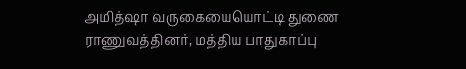அமித்ஷா வருகையையொட்டி துணை ராணுவத்தினர், மத்திய பாதுகாப்பு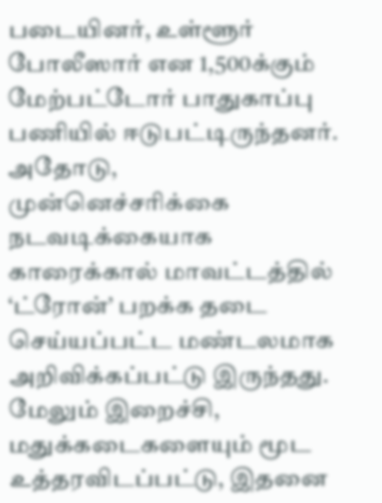படையினர், உள்ளூர் போலீஸார் என 1,500க்கும் மேற்பட்டோர் பாதுகாப்பு பணியில் ஈடுபட்டிருந்தனர். அதோடு, முன்னெச்சரிக்கை நடவடிக்கையாக காரைக்கால் மாவட்டத்தில் ‘ட்ரோன்’ பறக்க தடை செய்யப்பட்ட மண்டலமாக அறிவிக்கப்பட்டு இருந்தது. மேலும் இறைச்சி, மதுக்கடைகளையும் மூட உத்தரவிடப்பட்டு, இதனை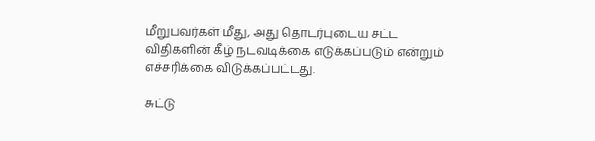மீறுபவர்கள் மீது, அது தொடர்புடைய சட்ட விதிகளின் கீழ் நடவடிக்கை எடுக்கப்படும் என்றும் எச்சரிக்கை விடுக்கப்பட்டது.

சுட்டு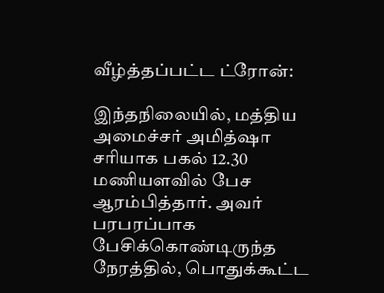வீழ்த்தப்பட்ட ட்ரோன்:

இந்தநிலையில், மத்திய அமைச்சர் அமித்ஷா சரியாக பகல் 12.30 மணியளவில் பேச ஆரம்பித்தார். அவர் பரபரப்பாக பேசிக்கொண்டிருந்த நேரத்தில், பொதுக்கூட்ட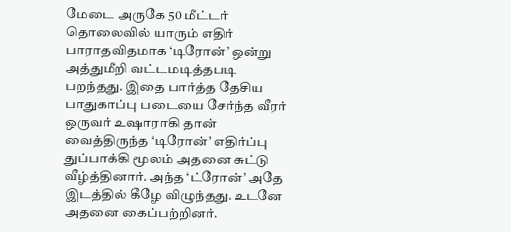மேடை அருகே 50 மீட்டர் தொலைவில் யாரும் எதிர் பாராதவிதமாக ‘டிரோன்’ ஒன்று அத்துமீறி வட்டமடித்தபடி பறந்தது. இதை பார்த்த தேசிய பாதுகாப்பு படையை சேர்ந்த வீரர் ஒருவர் உஷாராகி தான் வைத்திருந்த ‘டிரோன்’ எதிர்ப்பு துப்பாக்கி மூலம் அதனை சுட்டு வீழ்த்தினார். அந்த ‘ட்ரோன்’ அதே இடத்தில் கீழே விழுந்தது. உடனே அதனை கைப்பற்றினர்.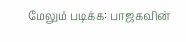மேலும் படிக்க: பாஜகவின்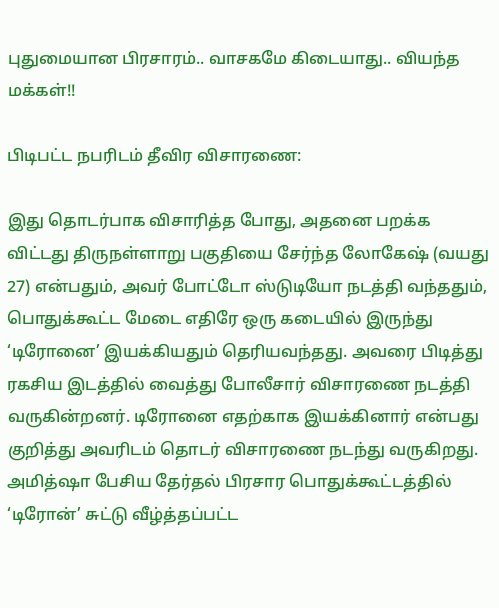புதுமையான பிரசாரம்.. வாசகமே கிடையாது.. வியந்த மக்கள்!!

பிடிபட்ட நபரிடம் தீவிர விசாரணை:

இது தொடர்பாக விசாரித்த போது, அதனை பறக்க விட்டது திருநள்ளாறு பகுதியை சேர்ந்த லோகேஷ் (வயது 27) என்பதும், அவர் போட்டோ ஸ்டுடியோ நடத்தி வந்ததும், பொதுக்கூட்ட மேடை எதிரே ஒரு கடையில் இருந்து ‘டிரோனை’ இயக்கியதும் தெரியவந்தது. அவரை பிடித்து ரகசிய இடத்தில் வைத்து போலீசார் விசாரணை நடத்தி வருகின்றனர். டிரோனை எதற்காக இயக்கினார் என்பது குறித்து அவரிடம் தொடர் விசாரணை நடந்து வருகிறது. அமித்ஷா பேசிய தேர்தல் பிரசார பொதுக்கூட்டத்தில் ‘டிரோன்’ சுட்டு வீழ்த்தப்பட்ட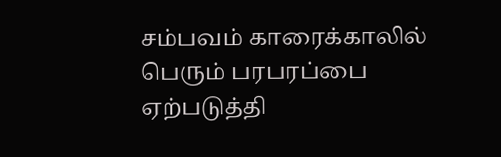சம்பவம் காரைக்காலில் பெரும் பரபரப்பை ஏற்படுத்தி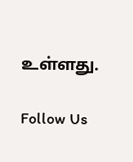உள்ளது.

Follow Us